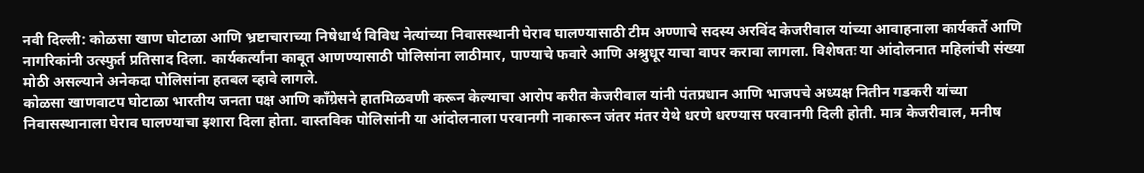नवी दिल्ली: कोळसा खाण घोटाळा आणि भ्रष्टाचाराच्या निषेधार्थ विविध नेत्यांच्या निवासस्थानी घेराव घालण्यासाठी टीम अण्णाचे सदस्य अरविंद केजरीवाल यांच्या आवाहनाला कार्यकर्ते आणि नागरिकांनी उत्स्फुर्त प्रतिसाद दिला. कार्यकर्त्यांना काबूत आणण्यासाठी पोलिसांना लाठीमार, पाण्याचे फवारे आणि अश्रुधूर याचा वापर करावा लागला. विशेषतः या आंदोलनात महिलांची संख्या मोठी असल्याने अनेकदा पोलिसांना हतबल व्हावे लागले.
कोळसा खाणवाटप घोटाळा भारतीय जनता पक्ष आणि कॉंग्रेसने हातमिळवणी करून केल्याचा आरोप करीत केजरीवाल यांनी पंतप्रधान आणि भाजपचे अध्यक्ष नितीन गडकरी यांच्या निवासस्थानाला घेराव घालण्याचा इशारा दिला होता. वास्तविक पोलिसांनी या आंदोलनाला परवानगी नाकारून जंतर मंतर येथे धरणे धरण्यास परवानगी दिली होती. मात्र केजरीवाल, मनीष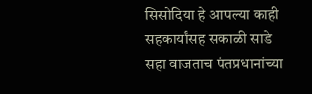सिसोदिया हे आपल्या काही सहकार्यांसह सकाळी साडे सहा वाजताच पंतप्रधानांच्या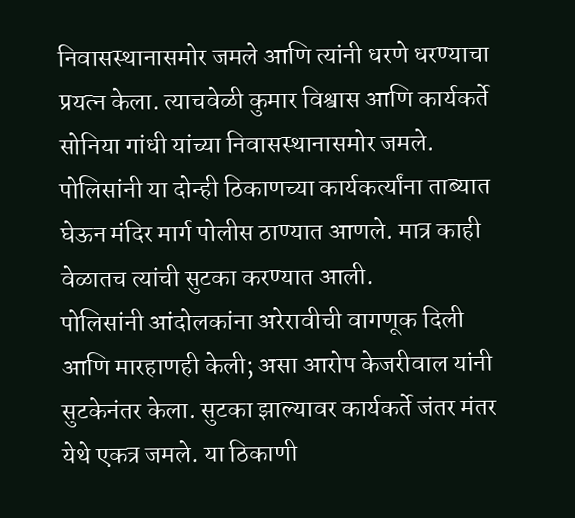निवासस्थानासमोर जमले आणि त्यांनी धरणे धरण्याचा प्रयत्न केला. त्याचवेळी कुमार विश्वास आणि कार्यकर्ते सोनिया गांधी यांच्या निवासस्थानासमोर जमले. पोलिसांनी या दोन्ही ठिकाणच्या कार्यकर्त्यांना ताब्यात घेऊन मंदिर मार्ग पोलीस ठाण्यात आणले. मात्र काही वेळातच त्यांची सुटका करण्यात आली.
पोलिसांनी आंदोलकांना अरेरावीची वागणूक दिली आणि मारहाणही केली; असा आरोप केजरीवाल यांनी सुटकेनंतर केला. सुटका झाल्यावर कार्यकर्ते जंतर मंतर येथे एकत्र जमले. या ठिकाणी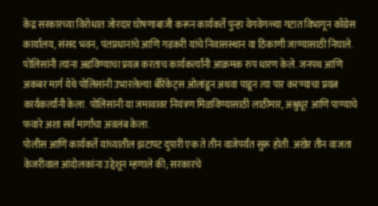केंद्र सरकारच्या विरोधात जोरदार घोषणाबाजी करून कार्यकर्ते पुन्हा वेगवेगळ्या गटात विभागून काँग्रेस कार्यालय, संसद भवन, पंतप्रधानांचे आणि गडकरी यांचे निवासस्थान या ठिकाणी जाण्यासाठी निघाले. पोलिसांनी त्यांना अडविण्याचा प्रयत्न करताच कार्यकर्त्यांनी आक्रमक रुप धारण केले. जनपथ आणि अकबर मार्ग येथे पोलिसांनी उभारलेल्या बॅरिकेट्स ओलांडून अथवा पाडून त्या पार करण्याचा प्रयत्न कार्यकर्त्यांनी केला. पोलिसांनी या जमावावर नियंत्रण मिळविण्यासाठी लाठीमार, अश्रुधूर आणि पाण्याचे फवारे अशा सर्व मार्गांचा अवलंब केला.
पोलीस आणि कार्यकर्ते यांच्यातील झटापट दुपारी एक ते तीन वाजेपर्यंत सुरू होती. अखेर तीन वाजता केजरीवाल आंदोलकांना उद्देशून म्हणाले की; सरकारचे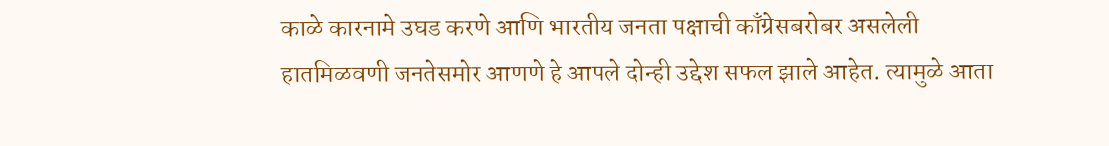काळे कारनामे उघड करणे आणि भारतीय जनता पक्षाची काँग्रेसबरोबर असलेली हातमिळवणी जनतेसमोर आणणे हे आपले दोन्ही उद्देश सफल झाले आहेत. त्यामुळे आता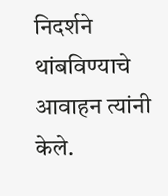निदर्शने थांबविण्याचे आवाहन त्यांनी केले.